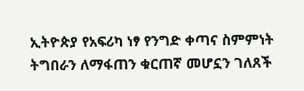ኢትዮጵያ የአፍሪካ ነፃ የንግድ ቀጣና ስምምነት ትግበራን ለማፋጠን ቁርጠኛ መሆኗን ገለጸች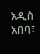አዲስ አበባ፣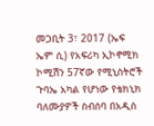መጋቢት 3፣ 2017 (ኤፍ ኤም ሲ) የአፍሪካ ኢኮኖሚክ ኮሚሽን 57ኛው የሚኒስትሮች ጉባኤ አካል የሆነው የቴክኒክ ባለሙያዎች ስብሰባ በአዲስ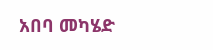አበባ መካሄድ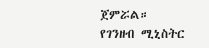ጀምሯል።
የገንዘብ ሚኒስትር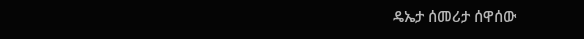ዴኤታ ሰመሪታ ሰዋሰው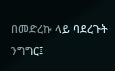በመድረኩ ላይ ባደረጉት ንግግር፤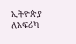ኢትዮጵያ ለአፍሪካ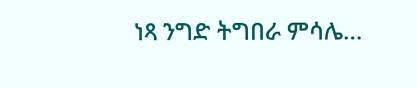ነጻ ንግድ ትግበራ ምሳሌ…